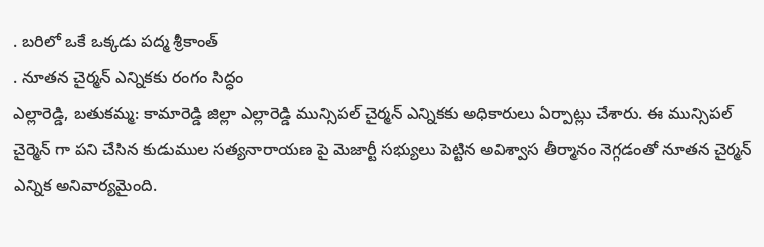. బరిలో ఒకే ఒక్కడు పద్మ శ్రీకాంత్
. నూతన చైర్మన్ ఎన్నికకు రంగం సిద్ధం
ఎల్లారెడ్డి, బతుకమ్మ: కామారెడ్డి జిల్లా ఎల్లారెడ్డి మున్సిపల్ చైర్మన్ ఎన్నికకు అధికారులు ఏర్పాట్లు చేశారు. ఈ మున్సిపల్ చైర్మెన్ గా పని చేసిన కుడుముల సత్యనారాయణ పై మెజార్టీ సభ్యులు పెట్టిన అవిశ్వాస తీర్మానం నెగ్గడంతో నూతన చైర్మన్ ఎన్నిక అనివార్యమైంది.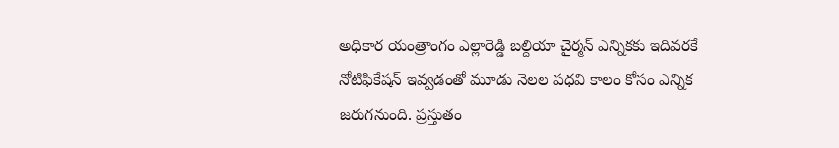అధికార యంత్రాంగం ఎల్లారెడ్డి బల్దియా చైర్మన్ ఎన్నికకు ఇదివరకే నోటిఫికేషన్ ఇవ్వడంతో మూడు నెలల పధవి కాలం కోసం ఎన్నిక జరుగనుంది. ప్రస్తుతం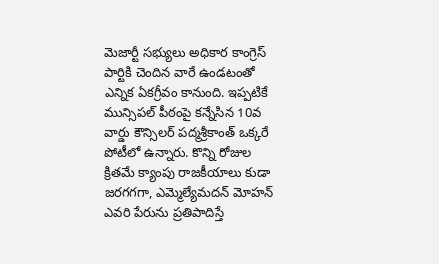మెజార్టీ సభ్యులు అధికార కాంగ్రెస్ పార్టికి చెందిన వారే ఉండటంతో ఎన్నిక ఏకగ్రీవం కానుంది. ఇప్పటికే మున్సిపల్ పీఠంపై కన్నేసిన 10వ వార్డు కౌన్సిలర్ పద్మశ్రీకాంత్ ఒక్కరే పోటీలో ఉన్నారు. కొన్ని రోజుల క్రితమే క్యాంపు రాజకీయాలు కుడా జరగగగా, ఎమ్మెల్యేమదన్ మోహన్ ఎవరి పేరును ప్రతిపాదిస్తే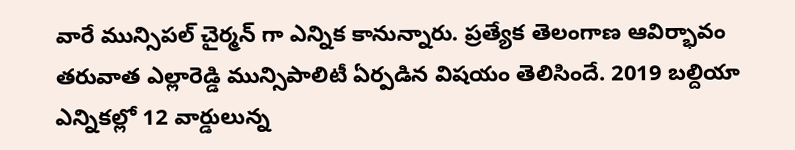వారే మున్సిపల్ చైర్మన్ గా ఎన్నిక కానున్నారు. ప్రత్యేక తెలంగాణ ఆవిర్భావం తరువాత ఎల్లారెడ్డి మున్సిపాలిటీ ఏర్పడిన విషయం తెలిసిందే. 2019 బల్దియా ఎన్నికల్లో 12 వార్డులున్న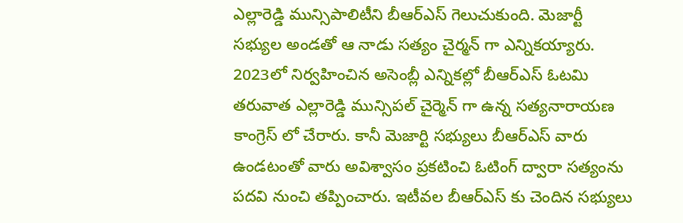ఎల్లారెడ్డి మున్సిపాలిటీని బీఆర్ఎస్ గెలుచుకుంది. మెజార్టీ సభ్యుల అండతో ఆ నాడు సత్యం చైర్మన్ గా ఎన్నికయ్యారు. 2023లో నిర్వహించిన అసెంబ్లీ ఎన్నికల్లో బీఆర్ఎస్ ఓటమి తరువాత ఎల్లారెడ్డి మున్సిపల్ చైర్మెన్ గా ఉన్న సత్యనారాయణ కాంగ్రెస్ లో చేరారు. కానీ మెజార్టి సభ్యులు బీఆర్ఎస్ వారు ఉండటంతో వారు అవిశ్వాసం ప్రకటించి ఓటింగ్ ద్వారా సత్యంను పదవి నుంచి తప్పించారు. ఇటీవల బీఆర్ఎస్ కు చెందిన సభ్యులు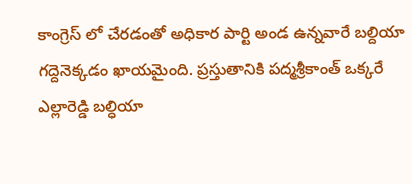కాంగ్రెస్ లో చేరడంతో అధికార పార్టి అండ ఉన్నవారే బల్దియా గద్దెనెక్కడం ఖాయమైంది. ప్రస్తుతానికి పద్మశ్రీకాంత్ ఒక్కరే ఎల్లారెడ్డి బల్ధియా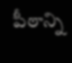పీఠాన్ని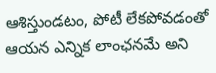ఆశిస్తుండటం, పోటీ లేకపోవడంతో ఆయన ఎన్నిక లాంఛనమే అని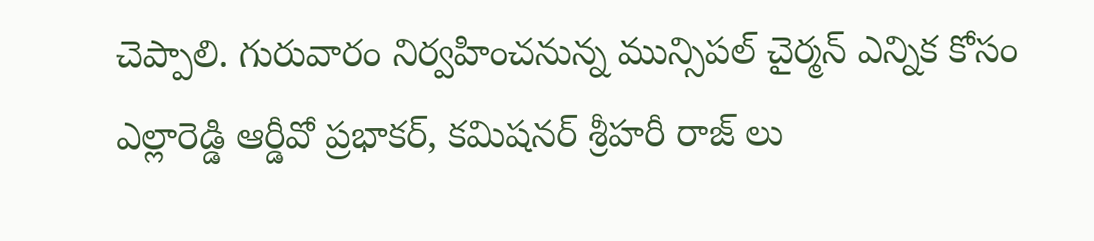చెప్పాలి. గురువారం నిర్వహించనున్న మున్సిపల్ చైర్మన్ ఎన్నిక కోసం ఎల్లారెడ్డి ఆర్డీవో ప్రభాకర్, కమిషనర్ శ్రీహరీ రాజ్ లు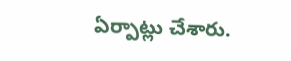ఏర్పాట్లు చేశారు.